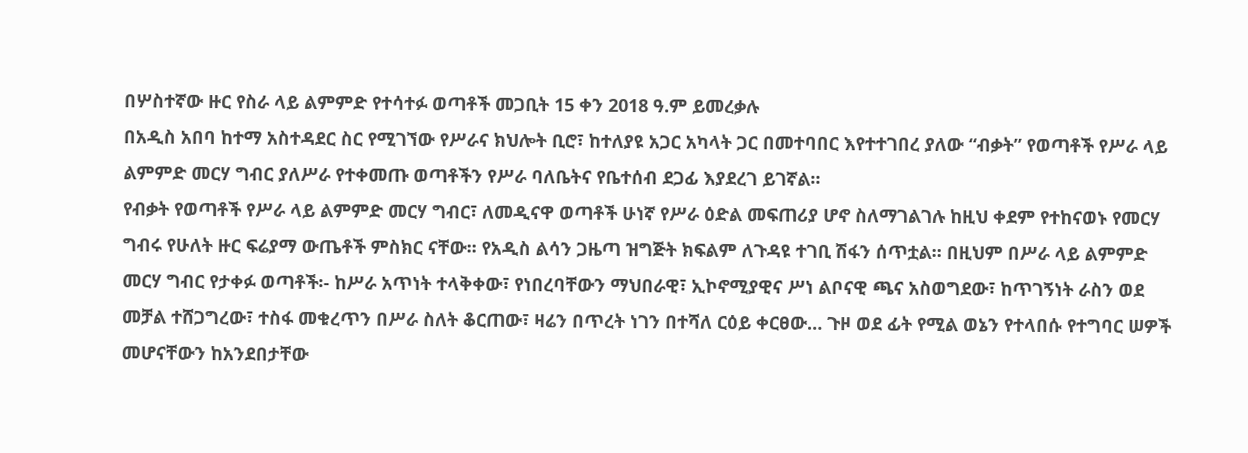በሦስተኛው ዙር የስራ ላይ ልምምድ የተሳተፉ ወጣቶች መጋቢት 15 ቀን 2018 ዓ.ም ይመረቃሉ
በአዲስ አበባ ከተማ አስተዳደር ስር የሚገኘው የሥራና ክህሎት ቢሮ፣ ከተለያዩ አጋር አካላት ጋር በመተባበር እየተተገበረ ያለው “ብቃት” የወጣቶች የሥራ ላይ ልምምድ መርሃ ግብር ያለሥራ የተቀመጡ ወጣቶችን የሥራ ባለቤትና የቤተሰብ ደጋፊ እያደረገ ይገኛል።
የብቃት የወጣቶች የሥራ ላይ ልምምድ መርሃ ግብር፣ ለመዲናዋ ወጣቶች ሁነኛ የሥራ ዕድል መፍጠሪያ ሆኖ ስለማገልገሉ ከዚህ ቀደም የተከናወኑ የመርሃ ግብሩ የሁለት ዙር ፍሬያማ ውጤቶች ምስክር ናቸው፡፡ የአዲስ ልሳን ጋዜጣ ዝግጅት ክፍልም ለጉዳዩ ተገቢ ሽፋን ሰጥቷል። በዚህም በሥራ ላይ ልምምድ መርሃ ግብር የታቀፉ ወጣቶች፡- ከሥራ አጥነት ተላቅቀው፣ የነበረባቸውን ማህበራዊ፣ ኢኮኖሚያዊና ሥነ ልቦናዊ ጫና አስወግደው፣ ከጥገኝነት ራስን ወደ መቻል ተሸጋግረው፣ ተስፋ መቁረጥን በሥራ ስለት ቆርጠው፣ ዛሬን በጥረት ነገን በተሻለ ርዕይ ቀርፀው… ጉዞ ወደ ፊት የሚል ወኔን የተላበሱ የተግባር ሠዎች መሆናቸውን ከአንደበታቸው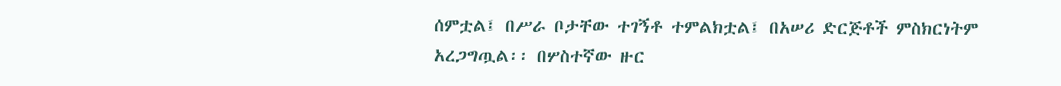ሰምቷል፤ በሥራ ቦታቸው ተገኝቶ ተምልክቷል፤ በአሠሪ ድርጅቶች ምስክርነትም አረጋግጧል፡፡ በሦስተኛው ዙር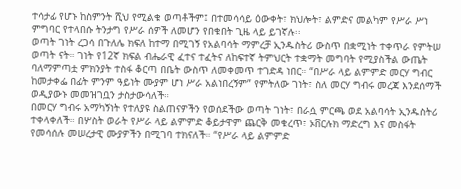ተሳታፊ የሆኑ ከስምንት ሺህ የሚልቁ ወጣቶችም፤ በተመሳሳይ ዕውቀት፣ ክህሎት፣ ልምድና መልካም የሥራ ሥነ ምግባር የተላበሱ ትንታግ የሥራ ሰዎች ለመሆን የበቁበት ጊዜ ላይ ይገኛሉ፡፡
ወጣት ገነት ረጋሳ በጉለሌ ክፍለ ከተማ በሚገኝ የአልባሳት ማምረቻ ኢንዱስትሪ ውስጥ በቋሚነት ተቀጥራ የምትሠ ወጣት ናት። ገነት የ12ኛ ክፍል ብሔራዊ ፈተና ተፈትና ለከፍተኛ ትምህርት ተቋማት መግባት የሚያስችል ውጤት ባለማምጣቷ ምክንያት ተስፋ ቆርጣ በቤት ውስጥ ለመቀመጥ ተገድዳ ነበር። “በሥራ ላይ ልምምድ መርሃ ግብር ከመታቀፌ በፊት ምንም ዓይነት ሙያም ሆነ ሥራ አልነበረኝም” የምትለው ገነት፣ ስለ መርሃ ግብሩ መረጃ እንደሰማች ወዲያውኑ መመዝገቧን ታስታውሳለች።
በመርሃ ግብሩ አማካኝነት የተለያዩ ስልጠናዎችን የወሰደችው ወጣት ገነት፣ በራሷ ምርጫ ወደ አልባሳት ኢንዱስትሪ ተቀላቀለች። በሦስት ወራት የሥራ ላይ ልምምድ ቆይታዋም ጨርቅ መቁረጥ፣ ኦቨርሉክ ማድረግ እና መስፋት የመሳሰሉ መሠረታዊ ሙያዎችን በሚገባ ተክናለች። “የሥራ ላይ ልምምድ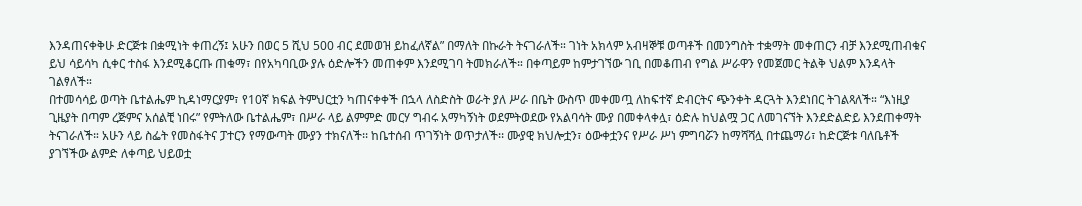እንዳጠናቀቅሁ ድርጅቱ በቋሚነት ቀጠረኝ፤ አሁን በወር 5 ሺህ 500 ብር ደመወዝ ይከፈለኛል” በማለት በኩራት ትናገራለች። ገነት አክላም አብዛኞቹ ወጣቶች በመንግስት ተቋማት መቀጠርን ብቻ እንደሚጠብቁና ይህ ሳይሳካ ሲቀር ተስፋ እንደሚቆርጡ ጠቁማ፣ በየአካባቢው ያሉ ዕድሎችን መጠቀም እንደሚገባ ትመክራለች። በቀጣይም ከምታገኘው ገቢ በመቆጠብ የግል ሥራዋን የመጀመር ትልቅ ህልም እንዳላት ገልፃለች።
በተመሳሳይ ወጣት ቤተልሔም ኪዳነማርያም፣ የ10ኛ ክፍል ትምህርቷን ካጠናቀቀች በኋላ ለስድስት ወራት ያለ ሥራ በቤት ውስጥ መቀመጧ ለከፍተኛ ድብርትና ጭንቀት ዳርጓት እንደነበር ትገልጻለች። “እነዚያ ጊዜያት በጣም ረጅምና አሰልቺ ነበሩ” የምትለው ቤተልሔም፣ በሥራ ላይ ልምምድ መርሃ ግብሩ አማካኝነት ወደምትወደው የአልባሳት ሙያ በመቀላቀሏ፣ ዕድሉ ከህልሟ ጋር ለመገናኘት እንደድልድይ እንደጠቀማት ትናገራለች። አሁን ላይ ስፌት የመስፋትና ፓተርን የማውጣት ሙያን ተክናለች፡፡ ከቤተሰብ ጥገኝነት ወጥታለች፡፡ ሙያዊ ክህሎቷን፣ ዕውቀቷንና የሥራ ሥነ ምግባሯን ከማሻሻሏ በተጨማሪ፣ ከድርጅቱ ባለቤቶች ያገኘችው ልምድ ለቀጣይ ህይወቷ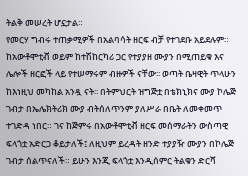ትልቅ መሠረት ሆኗታል።
የመርሃ ግብሩ ተጠቃሚዎች በአልባሳት ዘርፍ ብቻ የተገደቡ አይደሉም። ከአውቶሞቲቭ ወይም ከተሽከርካሪ ጋር የተያያዘ ሙያን በሚጠይቁ እና ሌሎች ዘርፎች ላይ የተሠማሩም ብዙዎች ናቸው፡፡ ወጣት ቤዛዊት ጥላሁን ከእነዚህ መካከል አንዷ ናት፡፡ በትምህርት ዝግጅቷ በቴክኒክና ሙያ ኮሌጅ ገብታ በኤሌክትሪክ ሙያ ብትሰለጥንም ያለሥራ በቤት ለመቀመጥ ተገድዳ ነበር። ገና ከጅምሩ በአውቶሞቲቭ ዘርፍ መሰማራትን ውስጣዊ ፍላጎቷ አድርጋ ቆይታለች፤ ለዚህም ይረዳት ዘንድ ተያያዥ ሙያን በኮሌጅ ገብታ ሰልጥናለች። ይሁን እንጂ ፍላጎቷ እንዲሰምር ትልቁን ድርሻ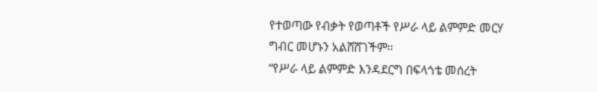የተወጣው የብቃት የወጣቶች የሥራ ላይ ልምምድ መርሃ ግብር መሆኑን አልሸሸገችም፡፡
“የሥራ ላይ ልምምድ እንዳደርግ በፍላጎቴ መሰረት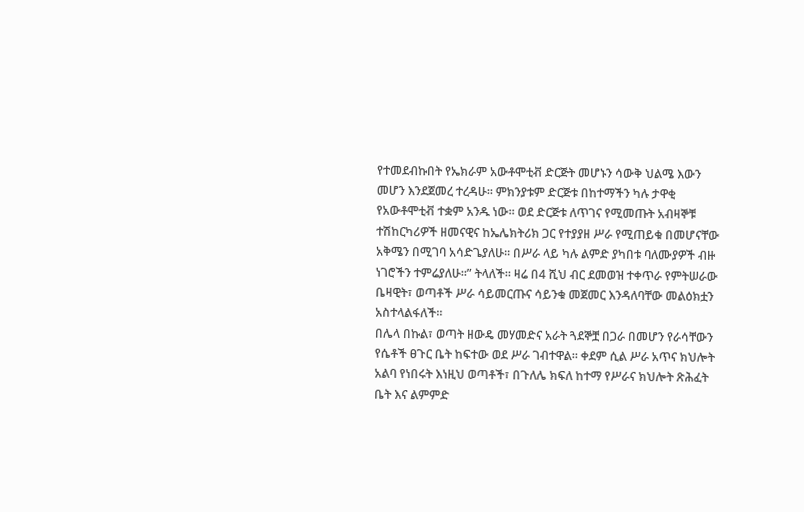የተመደብኩበት የኤክራም አውቶሞቲቭ ድርጅት መሆኑን ሳውቅ ህልሜ እውን መሆን እንደጀመረ ተረዳሁ፡፡ ምክንያቱም ድርጅቱ በከተማችን ካሉ ታዋቂ የአውቶሞቲቭ ተቋም አንዱ ነው፡፡ ወደ ድርጅቱ ለጥገና የሚመጡት አብዛኞቹ ተሽከርካሪዎች ዘመናዊና ከኤሌክትሪክ ጋር የተያያዘ ሥራ የሚጠይቁ በመሆናቸው አቅሜን በሚገባ አሳድጌያለሁ፡፡ በሥራ ላይ ካሉ ልምድ ያካበቱ ባለሙያዎች ብዙ ነገሮችን ተምሬያለሁ፡፡” ትላለች። ዛሬ በ4 ሺህ ብር ደመወዝ ተቀጥራ የምትሠራው ቤዛዊት፣ ወጣቶች ሥራ ሳይመርጡና ሳይንቁ መጀመር እንዳለባቸው መልዕክቷን አስተላልፋለች።
በሌላ በኩል፣ ወጣት ዘውዴ መሃመድና አራት ጓደኞቿ በጋራ በመሆን የራሳቸውን የሴቶች ፀጉር ቤት ከፍተው ወደ ሥራ ገብተዋል። ቀደም ሲል ሥራ አጥና ክህሎት አልባ የነበሩት እነዚህ ወጣቶች፣ በጉለሌ ክፍለ ከተማ የሥራና ክህሎት ጽሕፈት ቤት እና ልምምድ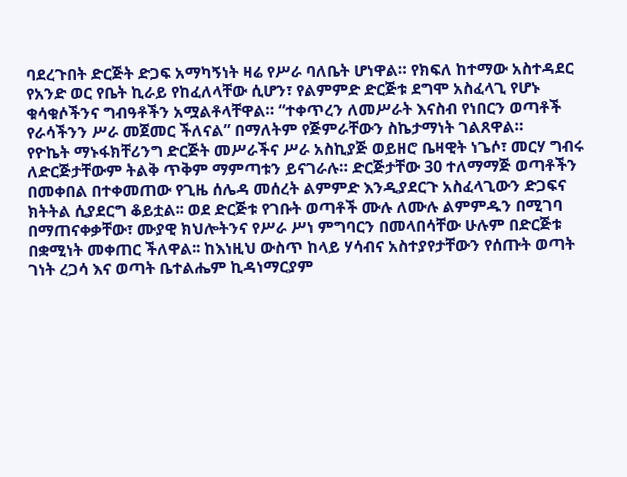ባደረጉበት ድርጅት ድጋፍ አማካኝነት ዛሬ የሥራ ባለቤት ሆነዋል። የክፍለ ከተማው አስተዳደር የአንድ ወር የቤት ኪራይ የከፈለላቸው ሲሆን፣ የልምምድ ድርጅቱ ደግሞ አስፈላጊ የሆኑ ቁሳቁሶችንና ግብዓቶችን አሟልቶላቸዋል። “ተቀጥረን ለመሥራት እናስብ የነበርን ወጣቶች የራሳችንን ሥራ መጀመር ችለናል” በማለትም የጅምራቸውን ስኬታማነት ገልጸዋል።
የዮኬት ማኑፋክቸሪንግ ድርጅት መሥራችና ሥራ አስኪያጅ ወይዘሮ ቤዛዊት ነጌሶ፣ መርሃ ግብሩ ለድርጅታቸውም ትልቅ ጥቅም ማምጣቱን ይናገራሉ። ድርጅታቸው 30 ተለማማጅ ወጣቶችን በመቀበል በተቀመጠው የጊዜ ሰሌዳ መሰረት ልምምድ እንዲያደርጉ አስፈላጊውን ድጋፍና ክትትል ሲያደርግ ቆይቷል፡፡ ወደ ድርጅቱ የገቡት ወጣቶች ሙሉ ለሙሉ ልምምዱን በሚገባ በማጠናቀቃቸው፣ ሙያዊ ክህሎትንና የሥራ ሥነ ምግባርን በመላበሳቸው ሁሉም በድርጅቱ በቋሚነት መቀጠር ችለዋል፡፡ ከእነዚህ ውስጥ ከላይ ሃሳብና አስተያየታቸውን የሰጡት ወጣት ገነት ረጋሳ እና ወጣት ቤተልሔም ኪዳነማርያም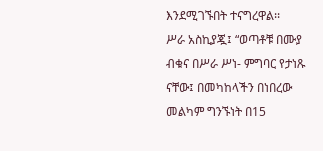እንደሚገኙበት ተናግረዋል፡፡
ሥራ አስኪያጇ፤ “ወጣቶቹ በሙያ ብቁና በሥራ ሥነ- ምግባር የታነጹ ናቸው፤ በመካከላችን በነበረው መልካም ግንኙነት በ15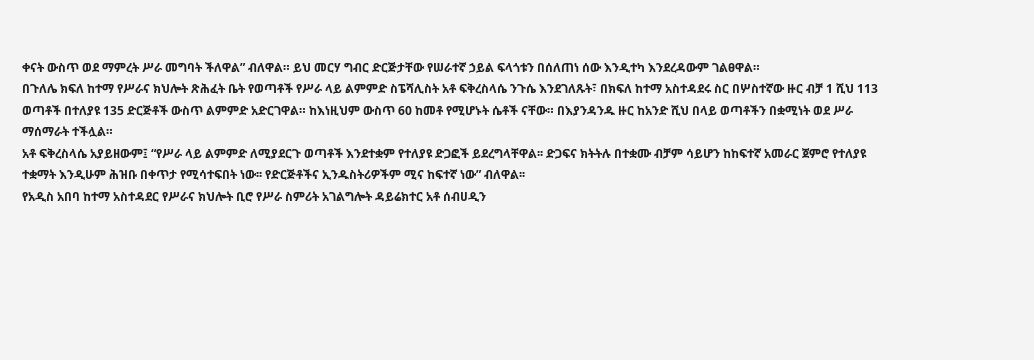ቀናት ውስጥ ወደ ማምረት ሥራ መግባት ችለዋል” ብለዋል። ይህ መርሃ ግብር ድርጅታቸው የሠራተኛ ኃይል ፍላጎቱን በሰለጠነ ሰው እንዲተካ እንደረዳውም ገልፀዋል።
በጉለሌ ክፍለ ከተማ የሥራና ክህሎት ጽሕፈት ቤት የወጣቶች የሥራ ላይ ልምምድ ስፔሻሊስት አቶ ፍቅረስላሴ ንጉሴ እንደገለጹት፣ በክፍለ ከተማ አስተዳደሩ ስር በሦስተኛው ዙር ብቻ 1 ሺህ 113 ወጣቶች በተለያዩ 135 ድርጅቶች ውስጥ ልምምድ አድርገዋል። ከእነዚህም ውስጥ 60 ከመቶ የሚሆኑት ሴቶች ናቸው። በእያንዳንዱ ዙር ከአንድ ሺህ በላይ ወጣቶችን በቋሚነት ወደ ሥራ ማሰማራት ተችሏል።
አቶ ፍቅረስላሴ አያይዘውም፤ “የሥራ ላይ ልምምድ ለሚያደርጉ ወጣቶች እንደተቋም የተለያዩ ድጋፎች ይደረግላቸዋል፡፡ ድጋፍና ክትትሉ በተቋሙ ብቻም ሳይሆን ከከፍተኛ አመራር ጀምሮ የተለያዩ ተቋማት እንዲሁም ሕዝቡ በቀጥታ የሚሳተፍበት ነው፡፡ የድርጅቶችና ኢንዱስትሪዎችም ሚና ከፍተኛ ነው” ብለዋል፡፡
የአዲስ አበባ ከተማ አስተዳደር የሥራና ክህሎት ቢሮ የሥራ ስምሪት አገልግሎት ዳይሬክተር አቶ ሰብሀዲን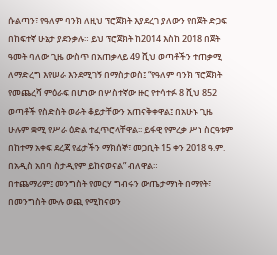ሱልጣን፣ የዓለም ባንክ ለዚህ ፕሮጀክት እያደረገ ያለውን የበጀት ድጋፍ በከፍተኛ ሁኔታ ያደንቃሉ። ይህ ፕሮጀክት ከ2014 እስከ 2018 በጀት ዓመት ባለው ጊዜ ውስጥ በአጠቃላይ 49 ሺህ ወጣቶችን ተጠቃሚ ለማድረግ እየሠራ እንደሚገኝ በማስታወስ፤ “የዓለም ባንክ ፕሮጀክት የመጨረሻ ምዕራፍ በሆነው በሦስተኛው ዙር የተሳተፉ 8 ሺህ 852 ወጣቶች የስድስት ወራት ቆይታቸውን አጠናቅቀዋል፤ በአሁኑ ጊዜ ሁሉም ቋሚ የሥራ ዕድል ተፈጥሮላቸዋል፡፡ ይፋዊ የምረቃ ሥነ ስርዓቱም በከተማ አቀፍ ደረጃ የፊታችን ማክሰኞ፣ መጋቢት 15 ቀን 2018 ዓ.ም. በአዲስ አበባ ስታዲየም ይከናወናል” ብለዋል።
በተጨማሪም፤ መንግስት የመርሃ ግብሩን ውጤታማነት በማየት፣ በመንግስት ሙሉ ወጪ የሚከናወን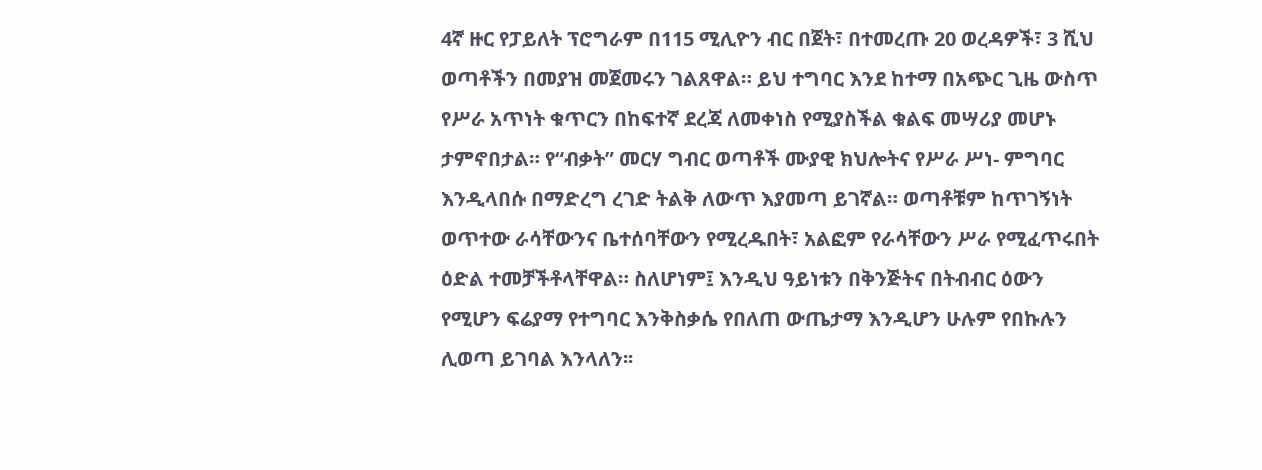4ኛ ዙር የፓይለት ፕሮግራም በ115 ሚሊዮን ብር በጀት፣ በተመረጡ 20 ወረዳዎች፣ 3 ሺህ ወጣቶችን በመያዝ መጀመሩን ገልጸዋል። ይህ ተግባር እንደ ከተማ በአጭር ጊዜ ውስጥ የሥራ አጥነት ቁጥርን በከፍተኛ ደረጃ ለመቀነስ የሚያስችል ቁልፍ መሣሪያ መሆኑ ታምኖበታል። የ“ብቃት” መርሃ ግብር ወጣቶች ሙያዊ ክህሎትና የሥራ ሥነ- ምግባር እንዲላበሱ በማድረግ ረገድ ትልቅ ለውጥ እያመጣ ይገኛል። ወጣቶቹም ከጥገኝነት ወጥተው ራሳቸውንና ቤተሰባቸውን የሚረዱበት፣ አልፎም የራሳቸውን ሥራ የሚፈጥሩበት ዕድል ተመቻችቶላቸዋል። ስለሆነም፤ እንዲህ ዓይነቱን በቅንጅትና በትብብር ዕውን የሚሆን ፍሬያማ የተግባር እንቅስቃሴ የበለጠ ውጤታማ እንዲሆን ሁሉም የበኩሉን ሊወጣ ይገባል እንላለን፡፡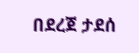በደረጀ ታደሰ